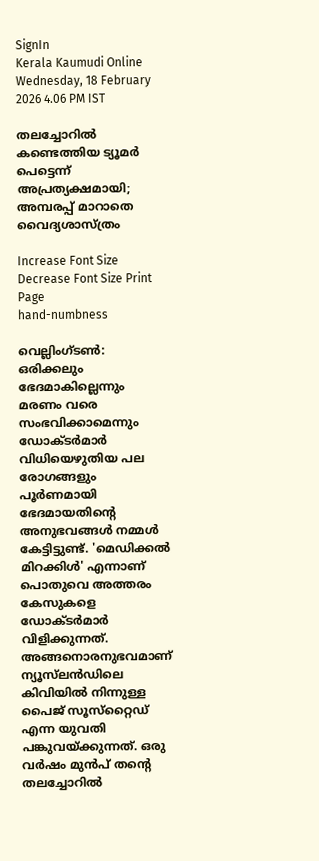SignIn
Kerala Kaumudi Online
Wednesday, 18 February 2026 4.06 PM IST

തലച്ചോറിൽ കണ്ടെത്തിയ ട്യൂമർ പെട്ടെന്ന് അപ്രത്യക്ഷമായി; അമ്പരപ്പ് മാറാതെ വൈദ്യശാസ്ത്രം

Increase Font Size Decrease Font Size Print Page
hand-numbness

വെല്ലിംഗ്ടൺ: ഒരിക്കലും ഭേദമാകില്ലെന്നും മരണം വരെ സംഭവിക്കാമെന്നും ഡോക്ടർമാർ വിധിയെഴുതിയ പല രോഗങ്ങളും പൂർണമായി ഭേദമായതിന്റെ അനുഭവങ്ങൾ നമ്മൾ കേട്ടിട്ടുണ്ട്. 'മെഡിക്കൽ മിറക്കിൾ' എന്നാണ് പൊതുവെ അത്തരം കേസുകളെ ഡോ‌ക്ടർമാർ വിളിക്കുന്നത്. അങ്ങനൊരനുഭവമാണ് ന്യൂസ്‌ലൻഡിലെ കിവിയിൽ നിന്നുള്ള പൈജ് സൂസ്‌റ്റൈഡ് എന്ന യുവതി പങ്കുവയ്ക്കുന്നത്. ഒരു വർഷം മുൻപ് തന്റെ തലച്ചോറിൽ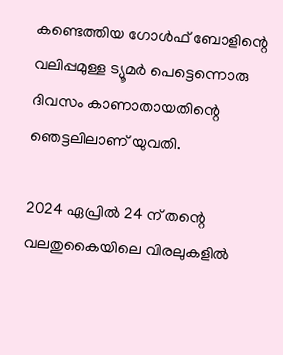കണ്ടെത്തിയ ഗോൾഫ് ബോളിന്റെ വലിപ്പമുള്ള ട്യൂമർ പെട്ടെന്നൊരു ദിവസം കാണാതായതിന്റെ ഞെട്ടലിലാണ് യുവതി.

2024 ഏപ്രിൽ 24 ന് തന്റെ വലതുകൈയിലെ വിരലുകളിൽ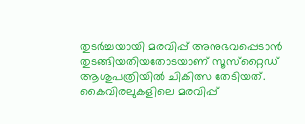തുടർച്ചയായി മരവിപ്പ് അനുഭവപ്പെടാൻ തുടങ്ങിയതിയതോടയാണ് സൂസ്‌റ്റൈഡ് ആശുപത്രിയിൽ ചികിത്സ തേടിയത്. കൈവിരലുകളിലെ മരവിപ്പ്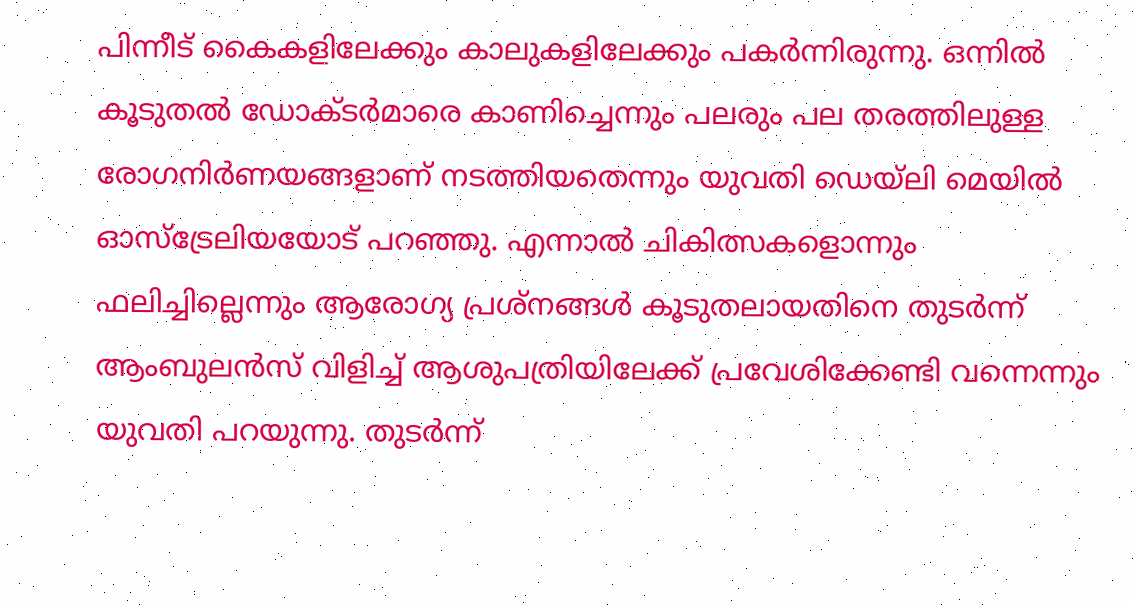പിന്നീട് കൈകളിലേക്കും കാലുകളിലേക്കും പകർന്നിരുന്നു. ഒന്നിൽ കൂടുതൽ ഡോക്‌ടർമാരെ കാണിച്ചെന്നും പലരും പല തരത്തിലുള്ള രോഗനിർണയങ്ങളാണ് നടത്തിയതെന്നും യുവതി ഡെയ്‌ലി മെയിൽ ഓസ്‌ട്രേലിയയോട് പറഞ്ഞു. എന്നാൽ ചികിത്സകളൊന്നും ഫലിച്ചില്ലെന്നും ആരോഗ്യ പ്രശ്നങ്ങൾ കൂടുതലായതിനെ തുടർന്ന് ആംബുലൻസ് വിളിച്ച് ആശുപത്രിയിലേക്ക് പ്രവേശിക്കേണ്ടി വന്നെന്നും യുവതി പറയുന്നു. തുടർന്ന്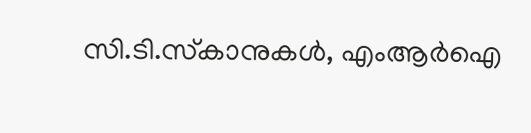സി.ടി.സ്‌കാനുകൾ, എംആർഐ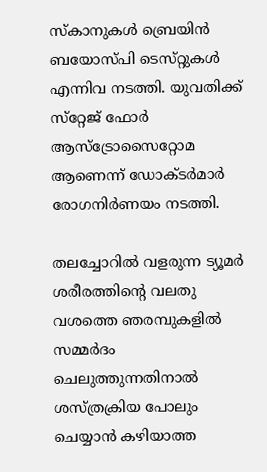സ്‌കാനുകൾ ബ്രെയിൻ ബയോ‌സ്‌പി ടെസ്‌റ്റുകൾ എന്നിവ നടത്തി. യുവതിക്ക് സ്‌റ്റേജ് ഫോർ ആസ്‌ട്രോസൈറ്റോമ ആണെന്ന് ഡോക്ടർമാർ രോഗനിർണയം നടത്തി.

തലച്ചോറിൽ വളരുന്ന ട്യൂമർ ശരീരത്തിന്റെ വലതു വശത്തെ ഞരമ്പുകളിൽ സമ്മർദം ചെലുത്തുന്നതിനാൽ ശസ്‌ത്രക്രിയ പോലും ചെയ്യാൻ കഴിയാത്ത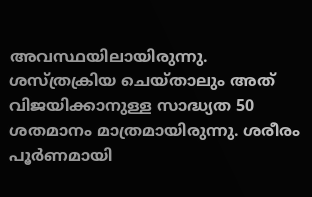അവസ്ഥയിലായിരുന്നു. ശസ്‌ത്രക്രിയ ചെയ്‌താലും അത് വിജയിക്കാനുള്ള സാദ്ധ്യത 50 ശതമാനം മാത്രമായിരുന്നു. ശരീരം പൂർണമായി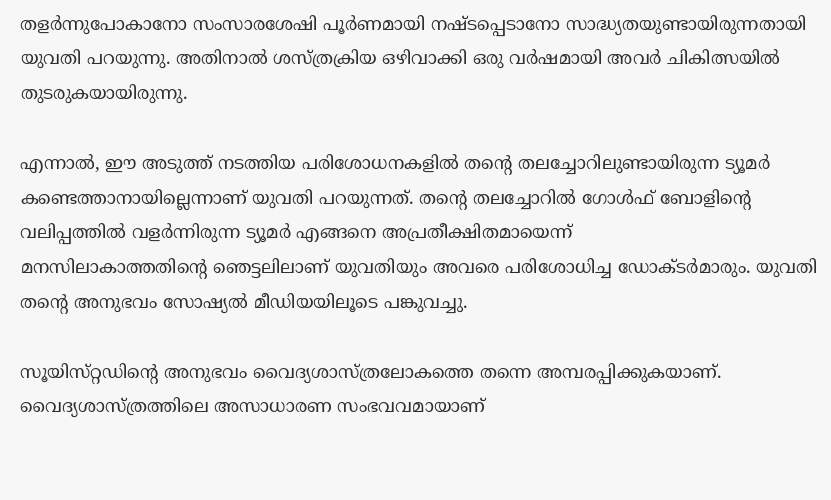തളർന്നുപോകാനോ സംസാരശേഷി പൂർണമായി നഷ്‌ടപ്പെടാനോ സാദ്ധ്യതയുണ്ടായിരുന്നതായി യുവതി പറയുന്നു. അതിനാൽ ശസ്‌ത്രക്രിയ ഒഴിവാക്കി ഒരു വർഷമായി അവർ ചികിത്സയിൽ തുടരുകയായിരുന്നു.

എന്നാൽ, ഈ അടുത്ത് നടത്തിയ പരിശോധനകളിൽ തന്റെ തലച്ചോറിലുണ്ടായിരുന്ന ട്യൂമർ കണ്ടെത്താനായില്ലെന്നാണ് യുവതി പറയുന്നത്. തന്റെ തലച്ചോറിൽ ഗോൾഫ് ബോളിന്റെ വലിപ്പത്തിൽ വളർന്നിരുന്ന ട്യൂമർ എങ്ങനെ അപ്രതീക്ഷിതമായെന്ന് മനസിലാകാത്തതിന്റെ ‌ഞെട്ടലിലാണ് യുവതിയും അവരെ പരിശോധിച്ച ഡോക്‌ടർമാരും. യുവതി തന്റെ അനുഭവം സോഷ്യൽ മീഡിയയിലൂടെ പങ്കുവച്ചു.

സൂയിസ്‌റ്റഡിന്റെ അനുഭവം വൈദ്യശാസ്‌ത്രലോകത്തെ തന്നെ അമ്പരപ്പിക്കുകയാണ്. വൈദ്യശാ‌സ്‌ത്രത്തിലെ അസാധാരണ സംഭവവമായാണ്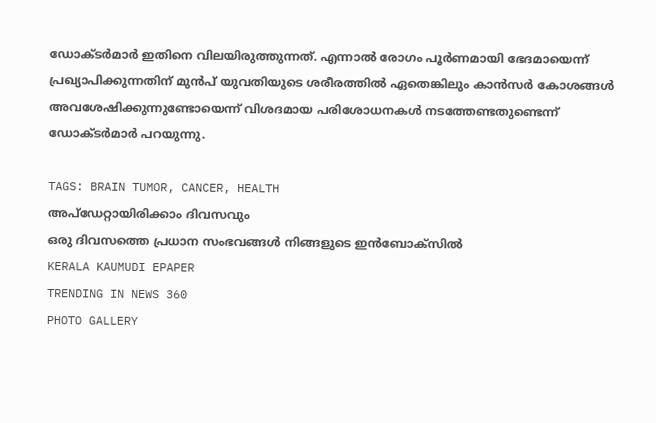ഡോ‌ക്ടർമാർ ഇതിനെ വിലയിരുത്തുന്നത്. എന്നാൽ രോഗം പൂർണമായി ഭേദമായെന്ന് പ്രഖ്യാപിക്കുന്നതിന് മുൻപ് യുവതിയുടെ ശരീരത്തിൽ ഏതെങ്കിലും കാൻസർ കോശങ്ങൾ അവശേഷിക്കുന്നുണ്ടോയെന്ന് വിശദമായ പരിശോധനകൾ നടത്തേണ്ടതുണ്ടെന്ന് ഡോക്‌ടർമാർ പറയുന്നു.

TAGS: BRAIN TUMOR, CANCER, HEALTH
അപ്ഡേറ്റായിരിക്കാം ദിവസവും
ഒരു ദിവസത്തെ പ്രധാന സംഭവങ്ങൾ നിങ്ങളുടെ ഇൻബോക്സിൽ
KERALA KAUMUDI EPAPER
TRENDING IN NEWS 360
PHOTO GALLERY